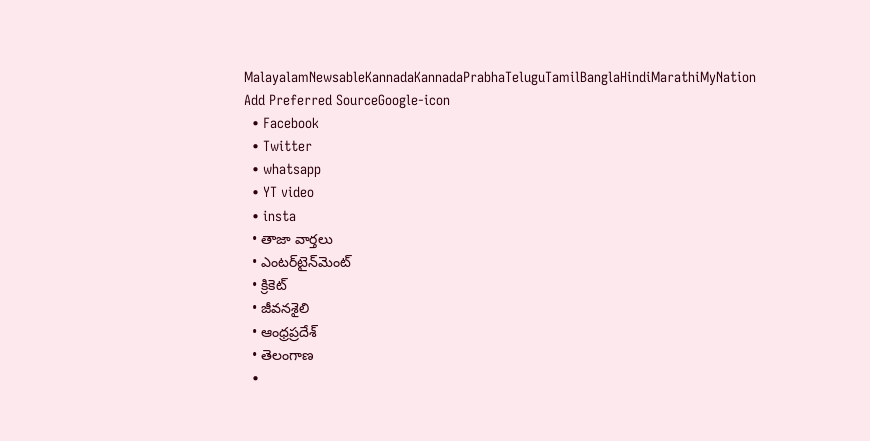MalayalamNewsableKannadaKannadaPrabhaTeluguTamilBanglaHindiMarathiMyNation
Add Preferred SourceGoogle-icon
  • Facebook
  • Twitter
  • whatsapp
  • YT video
  • insta
  • తాజా వార్తలు
  • ఎంటర్‌టైన్‌మెంట్
  • క్రికెట్
  • జీవనశైలి
  • ఆంధ్రప్రదేశ్
  • తెలంగాణ
  •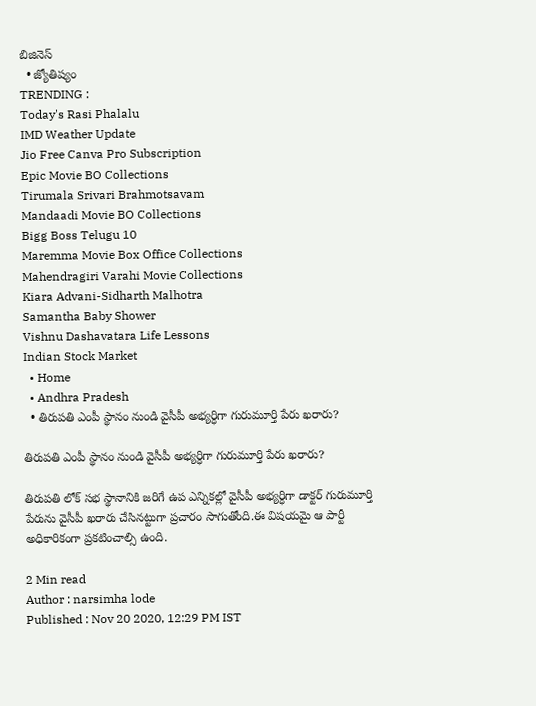బిజినెస్
  • జ్యోతిష్యం
TRENDING :
Today's Rasi Phalalu
IMD Weather Update
Jio Free Canva Pro Subscription
Epic Movie BO Collections
Tirumala Srivari Brahmotsavam
Mandaadi Movie BO Collections
Bigg Boss Telugu 10
Maremma Movie Box Office Collections
Mahendragiri Varahi Movie Collections
Kiara Advani-Sidharth Malhotra
Samantha Baby Shower
Vishnu Dashavatara Life Lessons
Indian Stock Market
  • Home
  • Andhra Pradesh
  • తిరుపతి ఎంపీ స్థానం నుండి వైసీపీ అభ్యర్ధిగా గురుమూర్తి పేరు ఖరారు?

తిరుపతి ఎంపీ స్థానం నుండి వైసీపీ అభ్యర్ధిగా గురుమూర్తి పేరు ఖరారు?

తిరుపతి లోక్ సభ స్థానానికి జరిగే ఉప ఎన్నికల్లో వైసీపీ అభ్యర్ధిగా డాక్టర్ గురుమూర్తి పేరును వైసీపీ ఖరారు చేసినట్టుగా ప్రచారం సాగుతోంది.ఈ విషయమై ఆ పార్టీ అధికారికంగా ప్రకటించాల్సి ఉంది.

2 Min read
Author : narsimha lode
Published : Nov 20 2020, 12:29 PM IST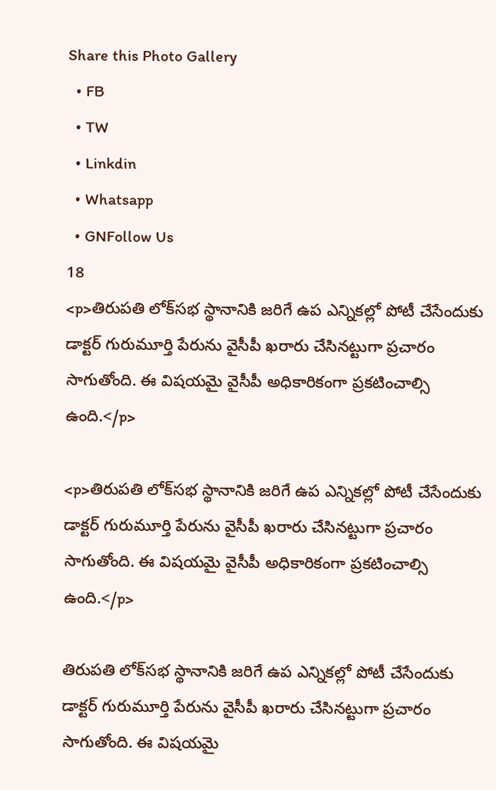Share this Photo Gallery
  • FB
  • TW
  • Linkdin
  • Whatsapp
  • GNFollow Us
18
<p>తిరుపతి లోక్‌సభ స్థానానికి జరిగే ఉప ఎన్నికల్లో పోటీ చేసేందుకు డాక్టర్ గురుమూర్తి పేరును వైసీపీ ఖరారు చేసినట్టుగా ప్రచారం సాగుతోంది. ఈ విషయమై వైసీపీ అధికారికంగా ప్రకటించాల్సి ఉంది.</p>

<p>తిరుపతి లోక్‌సభ స్థానానికి జరిగే ఉప ఎన్నికల్లో పోటీ చేసేందుకు డాక్టర్ గురుమూర్తి పేరును వైసీపీ ఖరారు చేసినట్టుగా ప్రచారం సాగుతోంది. ఈ విషయమై వైసీపీ అధికారికంగా ప్రకటించాల్సి ఉంది.</p>

తిరుపతి లోక్‌సభ స్థానానికి జరిగే ఉప ఎన్నికల్లో పోటీ చేసేందుకు డాక్టర్ గురుమూర్తి పేరును వైసీపీ ఖరారు చేసినట్టుగా ప్రచారం సాగుతోంది. ఈ విషయమై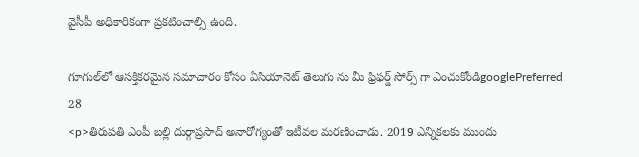వైసీపీ అధికారికంగా ప్రకటించాల్సి ఉంది.

గూగుల్‌లో ఆసక్తికరమైన సమాచారం కోసం ఏసియానెట్ తెలుగు ను మీ ఫ్రిఫర్డ్ సోర్స్ గా ఎంచుకోండిgooglePreferred
28
<p>తిరుపతి ఎంపీ బల్లి దుర్గాప్రసాద్ అనారోగ్యంతో ఇటీవల మరణించాడు. 2019 ఎన్నికలకు ముందు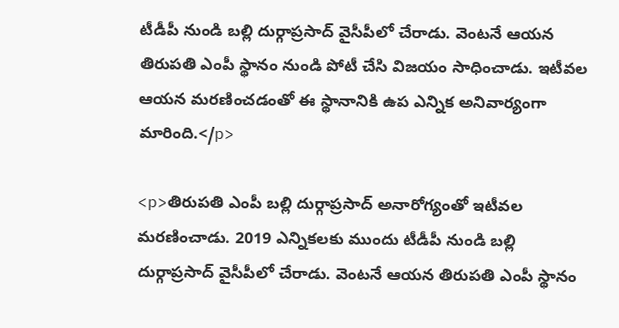టీడీపీ నుండి బల్లి దుర్గాప్రసాద్ వైసీపీలో చేరాడు. వెంటనే ఆయన తిరుపతి ఎంపీ స్థానం నుండి పోటీ చేసి విజయం సాధించాడు. ఇటీవల ఆయన మరణించడంతో ఈ స్థానానికి ఉప ఎన్నిక అనివార్యంగా మారింది.</p>

<p>తిరుపతి ఎంపీ బల్లి దుర్గాప్రసాద్ అనారోగ్యంతో ఇటీవల మరణించాడు. 2019 ఎన్నికలకు ముందు టీడీపీ నుండి బల్లి దుర్గాప్రసాద్ వైసీపీలో చేరాడు. వెంటనే ఆయన తిరుపతి ఎంపీ స్థానం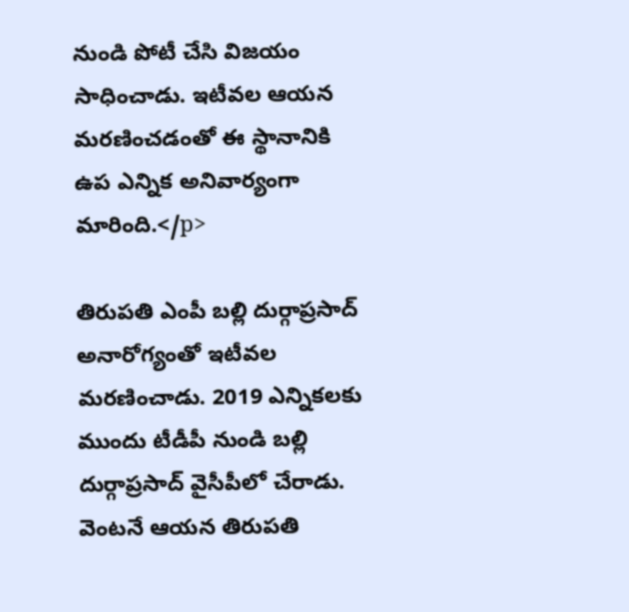నుండి పోటీ చేసి విజయం సాధించాడు. ఇటీవల ఆయన మరణించడంతో ఈ స్థానానికి ఉప ఎన్నిక అనివార్యంగా మారింది.</p>

తిరుపతి ఎంపీ బల్లి దుర్గాప్రసాద్ అనారోగ్యంతో ఇటీవల మరణించాడు. 2019 ఎన్నికలకు ముందు టీడీపీ నుండి బల్లి దుర్గాప్రసాద్ వైసీపీలో చేరాడు. వెంటనే ఆయన తిరుపతి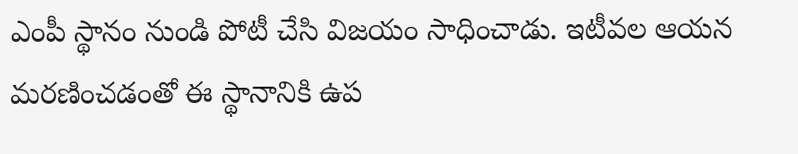ఎంపీ స్థానం నుండి పోటీ చేసి విజయం సాధించాడు. ఇటీవల ఆయన మరణించడంతో ఈ స్థానానికి ఉప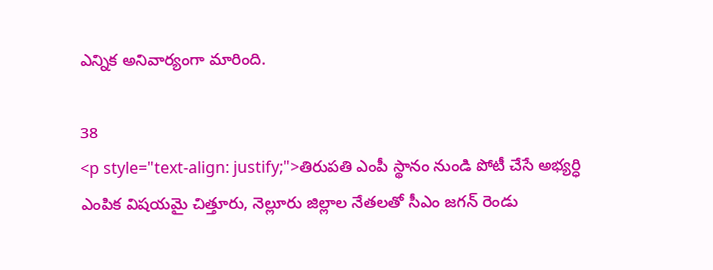ఎన్నిక అనివార్యంగా మారింది.

38
<p style="text-align: justify;">తిరుపతి ఎంపీ స్థానం నుండి పోటీ చేసే అభ్యర్ధి ఎంపిక విషయమై చిత్తూరు, నెల్లూరు జిల్లాల నేతలతో సీఎం జగన్ రెండు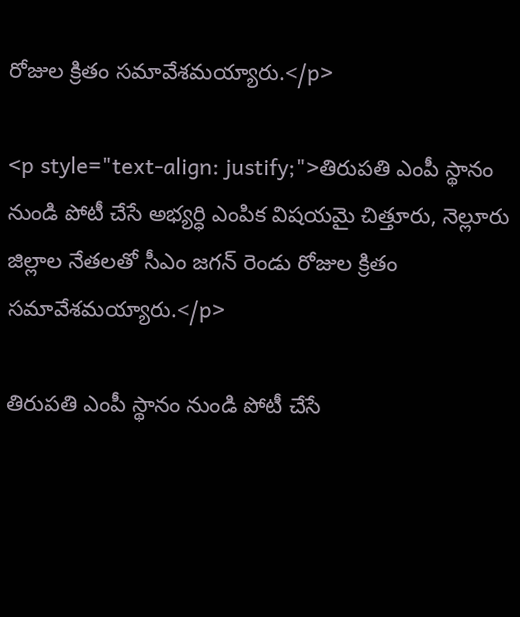రోజుల క్రితం సమావేశమయ్యారు.</p>

<p style="text-align: justify;">తిరుపతి ఎంపీ స్థానం నుండి పోటీ చేసే అభ్యర్ధి ఎంపిక విషయమై చిత్తూరు, నెల్లూరు జిల్లాల నేతలతో సీఎం జగన్ రెండు రోజుల క్రితం సమావేశమయ్యారు.</p>

తిరుపతి ఎంపీ స్థానం నుండి పోటీ చేసే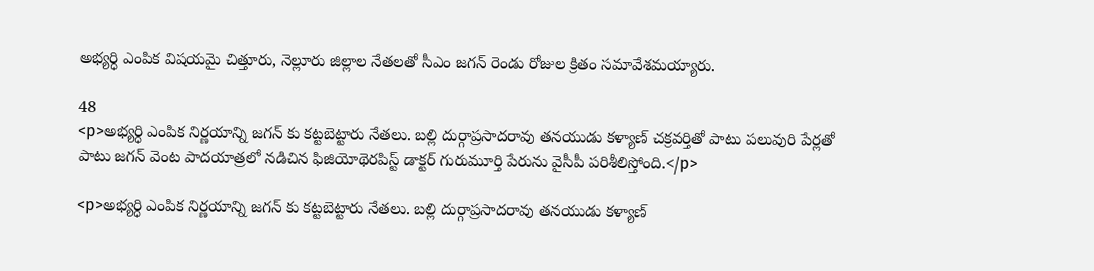అభ్యర్ధి ఎంపిక విషయమై చిత్తూరు, నెల్లూరు జిల్లాల నేతలతో సీఎం జగన్ రెండు రోజుల క్రితం సమావేశమయ్యారు.

48
<p>అభ్యర్ధి ఎంపిక నిర్ణయాన్ని జగన్ కు కట్టబెట్టారు నేతలు. బల్లి దుర్గాప్రసాదరావు తనయుడు కళ్యాణ్ చక్రవర్తితో పాటు పలువురి పేర్లతో పాటు జగన్ వెంట పాదయాత్రలో నడిచిన ఫిజియోథెరపిస్ట్ డాక్టర్ గురుమూర్తి పేరును వైసీపీ పరిశీలిస్తోంది.</p>

<p>అభ్యర్ధి ఎంపిక నిర్ణయాన్ని జగన్ కు కట్టబెట్టారు నేతలు. బల్లి దుర్గాప్రసాదరావు తనయుడు కళ్యాణ్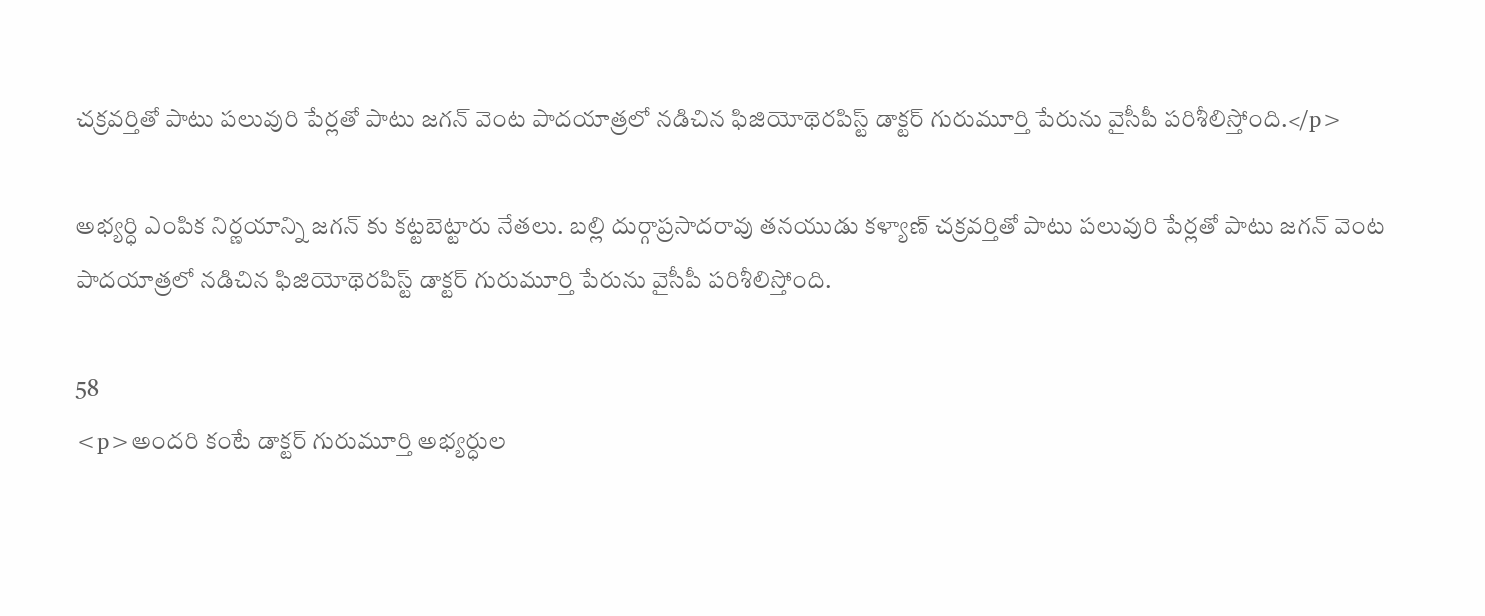చక్రవర్తితో పాటు పలువురి పేర్లతో పాటు జగన్ వెంట పాదయాత్రలో నడిచిన ఫిజియోథెరపిస్ట్ డాక్టర్ గురుమూర్తి పేరును వైసీపీ పరిశీలిస్తోంది.</p>

అభ్యర్ధి ఎంపిక నిర్ణయాన్ని జగన్ కు కట్టబెట్టారు నేతలు. బల్లి దుర్గాప్రసాదరావు తనయుడు కళ్యాణ్ చక్రవర్తితో పాటు పలువురి పేర్లతో పాటు జగన్ వెంట పాదయాత్రలో నడిచిన ఫిజియోథెరపిస్ట్ డాక్టర్ గురుమూర్తి పేరును వైసీపీ పరిశీలిస్తోంది.

58
<p>అందరి కంటే డాక్టర్ గురుమూర్తి అభ్యర్ధుల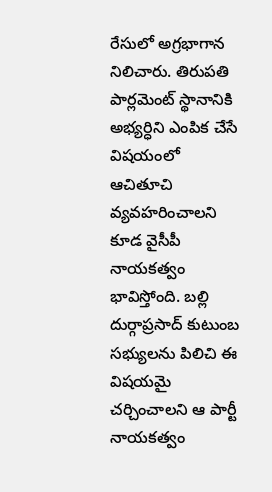రేసులో అగ్రభాగాన నిలిచారు. తిరుపతి పార్లమెంట్ స్థానానికి అభ్యర్ధిని ఎంపిక చేసే విషయంలో ఆచితూచి వ్యవహరించాలని కూడ వైసీపీ నాయకత్వం భావిస్తోంది. బల్లి దుర్గాప్రసాద్ కుటుంబ సభ్యులను పిలిచి ఈ విషయమై చర్చించాలని ఆ పార్టీ నాయకత్వం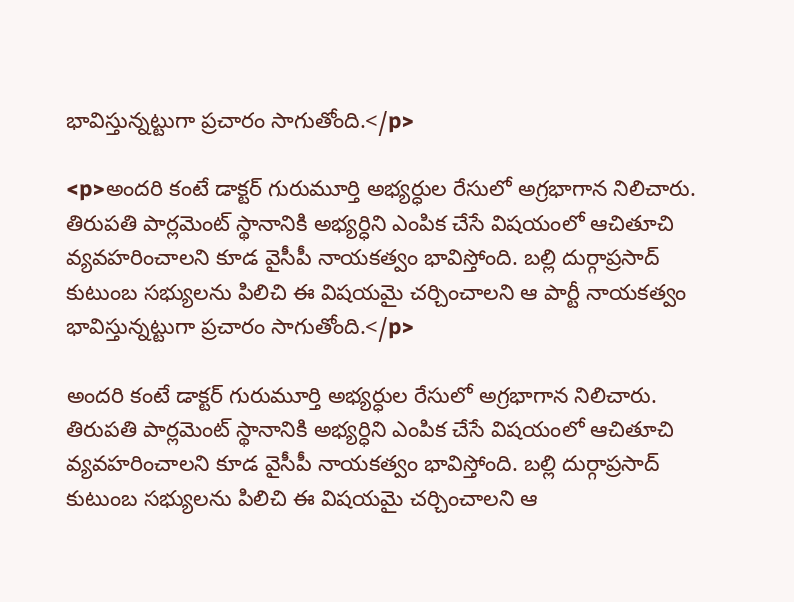భావిస్తున్నట్టుగా ప్రచారం సాగుతోంది.</p>

<p>అందరి కంటే డాక్టర్ గురుమూర్తి అభ్యర్ధుల రేసులో అగ్రభాగాన నిలిచారు. తిరుపతి పార్లమెంట్ స్థానానికి అభ్యర్ధిని ఎంపిక చేసే విషయంలో ఆచితూచి వ్యవహరించాలని కూడ వైసీపీ నాయకత్వం భావిస్తోంది. బల్లి దుర్గాప్రసాద్ కుటుంబ సభ్యులను పిలిచి ఈ విషయమై చర్చించాలని ఆ పార్టీ నాయకత్వం భావిస్తున్నట్టుగా ప్రచారం సాగుతోంది.</p>

అందరి కంటే డాక్టర్ గురుమూర్తి అభ్యర్ధుల రేసులో అగ్రభాగాన నిలిచారు. తిరుపతి పార్లమెంట్ స్థానానికి అభ్యర్ధిని ఎంపిక చేసే విషయంలో ఆచితూచి వ్యవహరించాలని కూడ వైసీపీ నాయకత్వం భావిస్తోంది. బల్లి దుర్గాప్రసాద్ కుటుంబ సభ్యులను పిలిచి ఈ విషయమై చర్చించాలని ఆ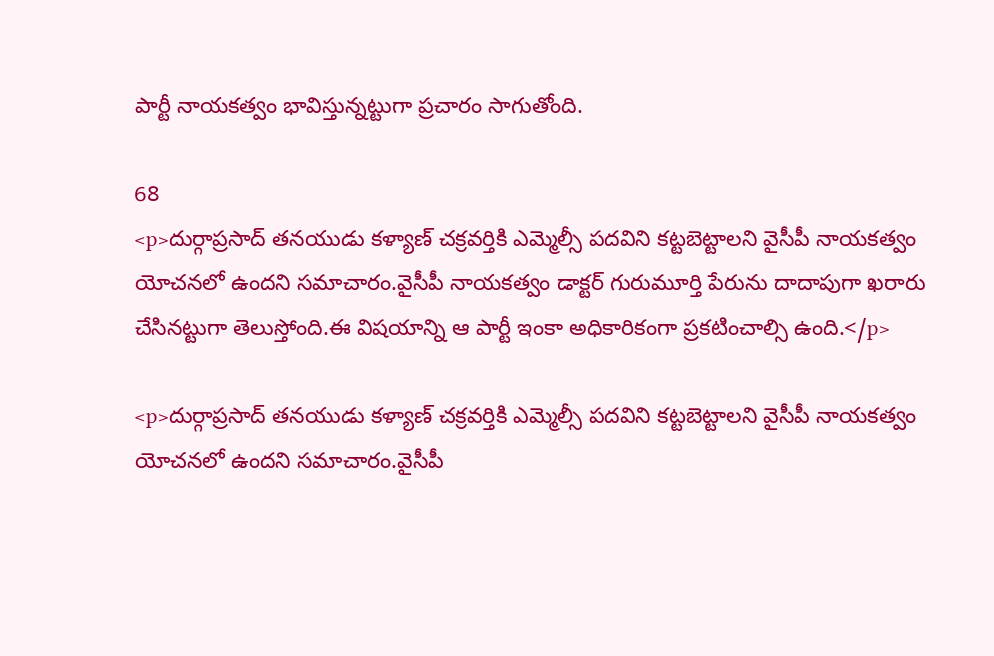పార్టీ నాయకత్వం భావిస్తున్నట్టుగా ప్రచారం సాగుతోంది.

68
<p>దుర్గాప్రసాద్ తనయుడు కళ్యాణ్ చక్రవర్తికి ఎమ్మెల్సీ పదవిని కట్టబెట్టాలని వైసీపీ నాయకత్వం యోచనలో ఉందని సమాచారం.వైసీపీ నాయకత్వం డాక్టర్ గురుమూర్తి పేరును దాదాపుగా ఖరారు చేసినట్టుగా తెలుస్తోంది.ఈ విషయాన్ని ఆ పార్టీ ఇంకా అధికారికంగా ప్రకటించాల్సి ఉంది.</p>

<p>దుర్గాప్రసాద్ తనయుడు కళ్యాణ్ చక్రవర్తికి ఎమ్మెల్సీ పదవిని కట్టబెట్టాలని వైసీపీ నాయకత్వం యోచనలో ఉందని సమాచారం.వైసీపీ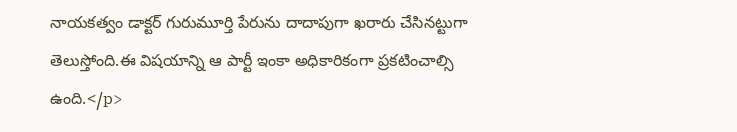నాయకత్వం డాక్టర్ గురుమూర్తి పేరును దాదాపుగా ఖరారు చేసినట్టుగా తెలుస్తోంది.ఈ విషయాన్ని ఆ పార్టీ ఇంకా అధికారికంగా ప్రకటించాల్సి ఉంది.</p>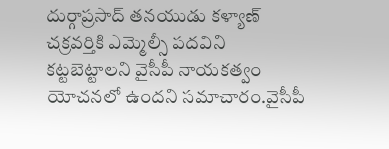దుర్గాప్రసాద్ తనయుడు కళ్యాణ్ చక్రవర్తికి ఎమ్మెల్సీ పదవిని కట్టబెట్టాలని వైసీపీ నాయకత్వం యోచనలో ఉందని సమాచారం.వైసీపీ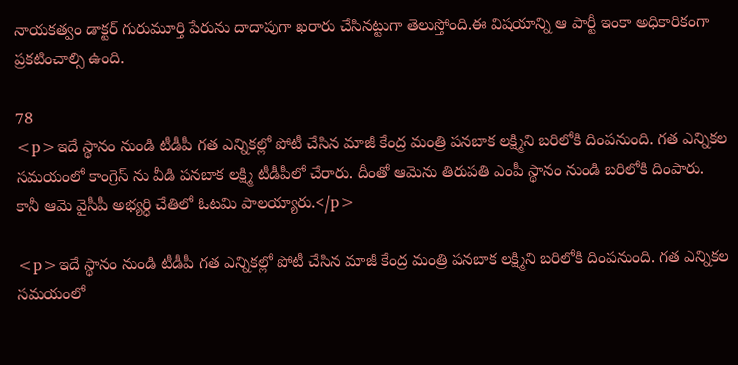నాయకత్వం డాక్టర్ గురుమూర్తి పేరును దాదాపుగా ఖరారు చేసినట్టుగా తెలుస్తోంది.ఈ విషయాన్ని ఆ పార్టీ ఇంకా అధికారికంగా ప్రకటించాల్సి ఉంది.

78
<p>ఇదే స్థానం నుండి టీడీపీ గత ఎన్నికల్లో పోటీ చేసిన మాజీ కేంద్ర మంత్రి పనబాక లక్ష్మిని బరిలోకి దింపనుంది. గత ఎన్నికల సమయంలో కాంగ్రెస్ ను వీడి పనబాక లక్ష్మి టీడీపీలో చేరారు. దీంతో ఆమెను తిరుపతి ఎంపీ స్థానం నుండి బరిలోకి దింపారు. కానీ ఆమె వైసీపీ అభ్యర్ధి చేతిలో ఓటమి పాలయ్యారు.</p>

<p>ఇదే స్థానం నుండి టీడీపీ గత ఎన్నికల్లో పోటీ చేసిన మాజీ కేంద్ర మంత్రి పనబాక లక్ష్మిని బరిలోకి దింపనుంది. గత ఎన్నికల సమయంలో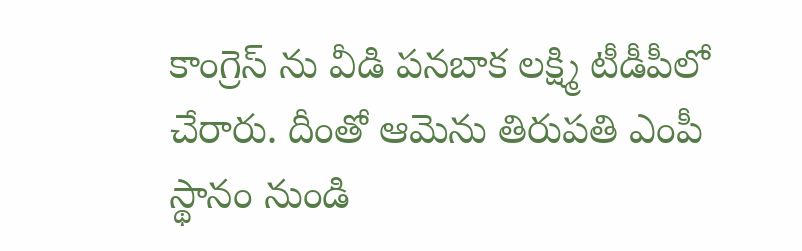కాంగ్రెస్ ను వీడి పనబాక లక్ష్మి టీడీపీలో చేరారు. దీంతో ఆమెను తిరుపతి ఎంపీ స్థానం నుండి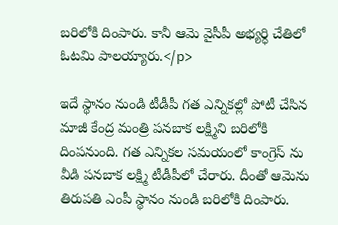బరిలోకి దింపారు. కానీ ఆమె వైసీపీ అభ్యర్ధి చేతిలో ఓటమి పాలయ్యారు.</p>

ఇదే స్థానం నుండి టీడీపీ గత ఎన్నికల్లో పోటీ చేసిన మాజీ కేంద్ర మంత్రి పనబాక లక్ష్మిని బరిలోకి దింపనుంది. గత ఎన్నికల సమయంలో కాంగ్రెస్ ను వీడి పనబాక లక్ష్మి టీడీపీలో చేరారు. దీంతో ఆమెను తిరుపతి ఎంపీ స్థానం నుండి బరిలోకి దింపారు.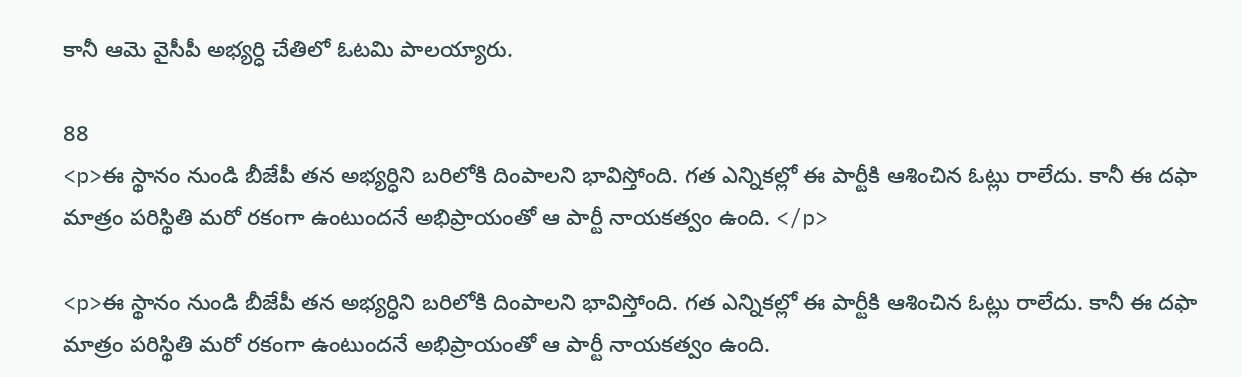కానీ ఆమె వైసీపీ అభ్యర్ధి చేతిలో ఓటమి పాలయ్యారు.

88
<p>ఈ స్థానం నుండి బీజేపీ తన అభ్యర్ధిని బరిలోకి దింపాలని భావిస్తోంది. గత ఎన్నికల్లో ఈ పార్టీకి ఆశించిన ఓట్లు రాలేదు. కానీ ఈ దఫా మాత్రం పరిస్థితి మరో రకంగా ఉంటుందనే అభిప్రాయంతో ఆ పార్టీ నాయకత్వం ఉంది. </p>

<p>ఈ స్థానం నుండి బీజేపీ తన అభ్యర్ధిని బరిలోకి దింపాలని భావిస్తోంది. గత ఎన్నికల్లో ఈ పార్టీకి ఆశించిన ఓట్లు రాలేదు. కానీ ఈ దఫా మాత్రం పరిస్థితి మరో రకంగా ఉంటుందనే అభిప్రాయంతో ఆ పార్టీ నాయకత్వం ఉంది.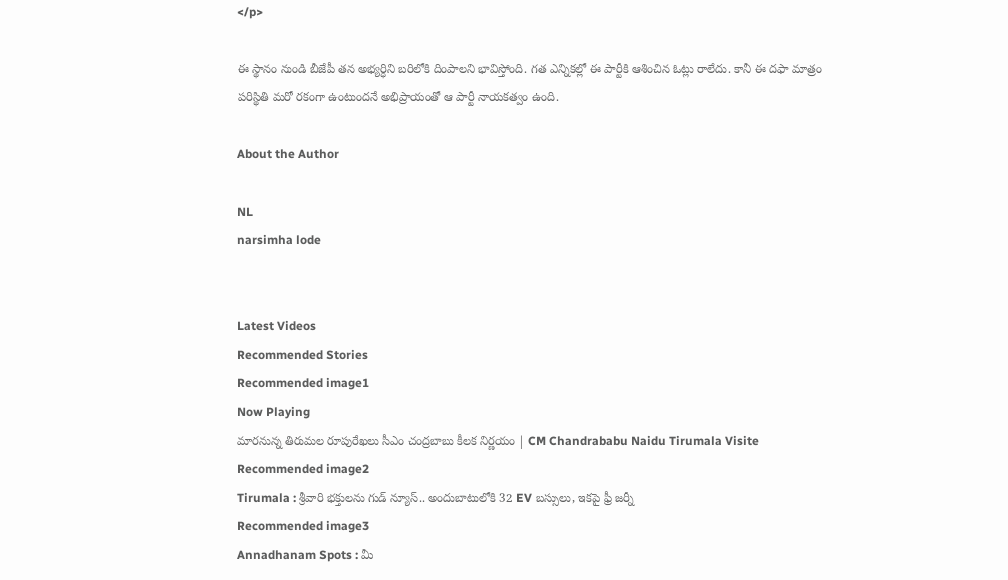</p>

ఈ స్థానం నుండి బీజేపీ తన అభ్యర్ధిని బరిలోకి దింపాలని భావిస్తోంది. గత ఎన్నికల్లో ఈ పార్టీకి ఆశించిన ఓట్లు రాలేదు. కానీ ఈ దఫా మాత్రం పరిస్థితి మరో రకంగా ఉంటుందనే అభిప్రాయంతో ఆ పార్టీ నాయకత్వం ఉంది.

About the Author

NL
narsimha lode


Latest Videos
Recommended Stories
Recommended image1
Now Playing
మారనున్న తిరుమల రూపురేఖలు సీఎం చంద్రబాబు కీలక నిర్ణయం | CM Chandrababu Naidu Tirumala Visite
Recommended image2
Tirumala : శ్రీవారి భక్తులను గుడ్ న్యూస్.. అందుబాటులోకి 32 EV బస్సులు, ఇకపై ఫ్రీ జర్నీ
Recommended image3
Annadhanam Spots : మీ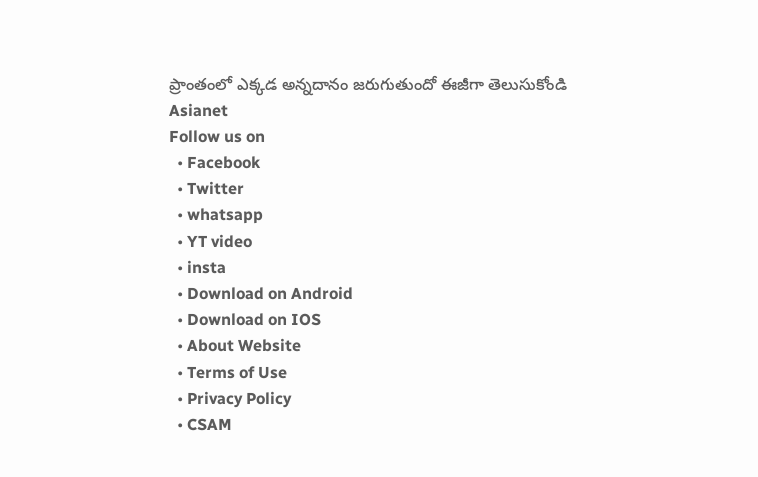ప్రాంతంలో ఎక్కడ అన్నదానం జరుగుతుందో ఈజీగా తెలుసుకోండి
Asianet
Follow us on
  • Facebook
  • Twitter
  • whatsapp
  • YT video
  • insta
  • Download on Android
  • Download on IOS
  • About Website
  • Terms of Use
  • Privacy Policy
  • CSAM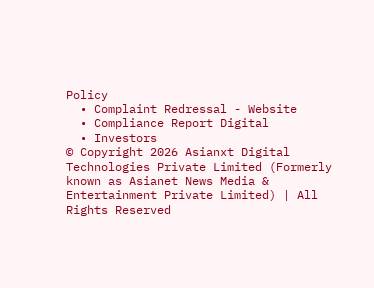Policy
  • Complaint Redressal - Website
  • Compliance Report Digital
  • Investors
© Copyright 2026 Asianxt Digital Technologies Private Limited (Formerly known as Asianet News Media & Entertainment Private Limited) | All Rights Reserved